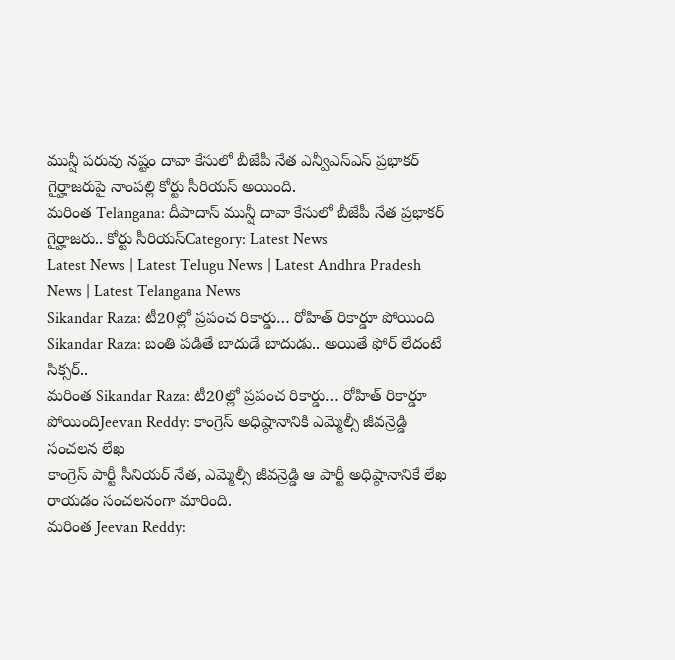మున్షీ పరువు నష్టం దావా కేసులో బీజేపీ నేత ఎన్వీఎస్ఎస్ ప్రభాకర్ గైర్హాజరుపై నాంపల్లి కోర్టు సీరియస్ అయింది.
మరింత Telangana: దీపాదాస్ మున్షీ దావా కేసులో బీజేపీ నేత ప్రభాకర్ గైర్హాజరు.. కోర్టు సీరియస్Category: Latest News
Latest News | Latest Telugu News | Latest Andhra Pradesh News | Latest Telangana News
Sikandar Raza: టీ20ల్లో ప్రపంచ రికార్డు… రోహిత్ రికార్డూ పోయింది
Sikandar Raza: బంతి పడితే బాదుడే బాదుడు.. అయితే ఫోర్ లేదంటే సిక్సర్..
మరింత Sikandar Raza: టీ20ల్లో ప్రపంచ రికార్డు… రోహిత్ రికార్డూ పోయిందిJeevan Reddy: కాంగ్రెస్ అధిష్ఠానానికి ఎమ్మెల్సీ జీవన్రెడ్డి సంచలన లేఖ
కాంగ్రెస్ పార్టీ సీనియర్ నేత, ఎమ్మెల్సీ జీవన్రెడ్డి ఆ పార్టీ అధిష్ఠానానికే లేఖ రాయడం సంచలనంగా మారింది.
మరింత Jeevan Reddy: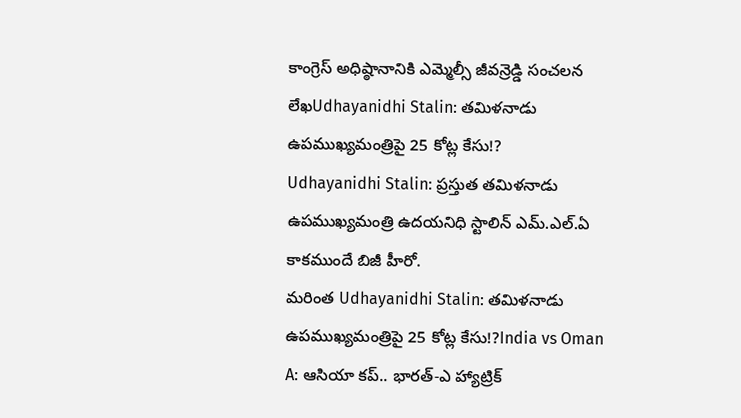కాంగ్రెస్ అధిష్ఠానానికి ఎమ్మెల్సీ జీవన్రెడ్డి సంచలన లేఖUdhayanidhi Stalin: తమిళనాడు ఉపముఖ్యమంత్రిపై 25 కోట్ల కేసు!?
Udhayanidhi Stalin: ప్రస్తుత తమిళనాడు ఉపముఖ్యమంత్రి ఉదయనిధి స్టాలిన్ ఎమ్.ఎల్.ఏ కాకముందే బిజీ హీరో.
మరింత Udhayanidhi Stalin: తమిళనాడు ఉపముఖ్యమంత్రిపై 25 కోట్ల కేసు!?India vs Oman A: ఆసియా కప్.. భారత్-ఎ హ్యాట్రిక్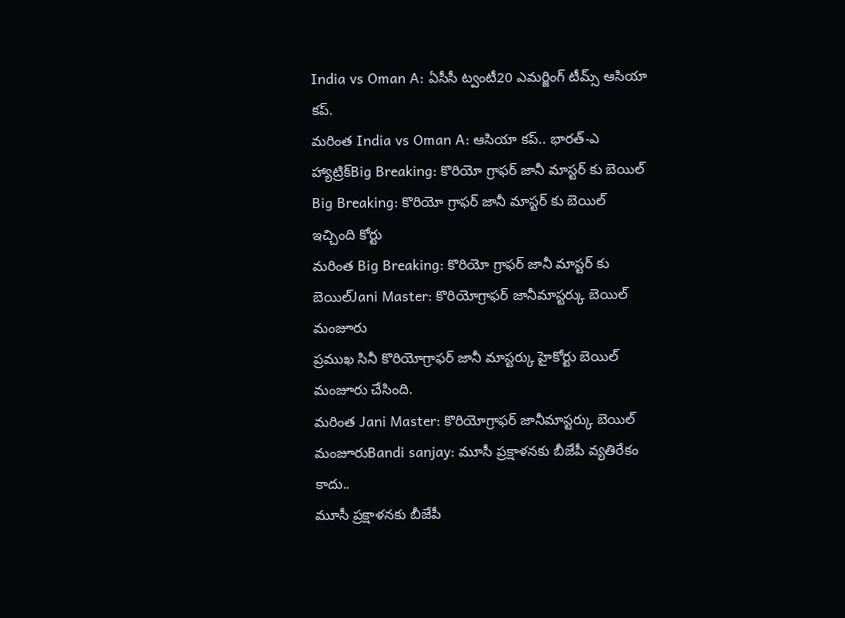India vs Oman A: ఏసీసీ ట్వంటీ20 ఎమర్జింగ్ టీమ్స్ ఆసియా కప్.
మరింత India vs Oman A: ఆసియా కప్.. భారత్-ఎ హ్యాట్రిక్Big Breaking: కొరియో గ్రాఫర్ జానీ మాస్టర్ కు బెయిల్
Big Breaking: కొరియో గ్రాఫర్ జానీ మాస్టర్ కు బెయిల్ ఇచ్చింది కోర్టు
మరింత Big Breaking: కొరియో గ్రాఫర్ జానీ మాస్టర్ కు బెయిల్Jani Master: కొరియోగ్రాఫర్ జానీమాస్టర్కు బెయిల్ మంజూరు
ప్రముఖ సినీ కొరియోగ్రాఫర్ జానీ మాస్టర్కు హైకోర్టు బెయిల్ మంజూరు చేసింది.
మరింత Jani Master: కొరియోగ్రాఫర్ జానీమాస్టర్కు బెయిల్ మంజూరుBandi sanjay: మూసీ ప్రక్షాళనకు బీజేపీ వ్యతిరేకం కాదు..
మూసీ ప్రక్షాళనకు బీజేపీ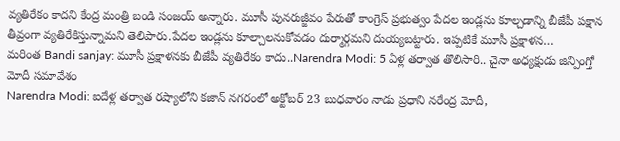వ్యతిరేకం కాదని కేంద్ర మంత్రి బండి సంజయ్ అన్నారు. మూసీ పునరుజ్జీవం పేరుతో కాంగ్రెస్ ప్రభుత్వం పేదల ఇండ్లను కూల్చడాన్ని బీజేపీ పక్షాన తీవ్రంగా వ్యతిరేకిస్తున్నామని తెలిపారు.పేదల ఇండ్లను కూల్చాలనుకోవడం దుర్మార్గమని దుయ్యబట్టారు. ఇప్పటికే మూసీ ప్రక్షాళన…
మరింత Bandi sanjay: మూసీ ప్రక్షాళనకు బీజేపీ వ్యతిరేకం కాదు..Narendra Modi: 5 ఏళ్ల తర్వాత తొలిసారి.. చైనా అధ్యక్షుడు జిన్పింగ్తో మోదీ సమావేశం
Narendra Modi: ఐదేళ్ల తర్వాత రష్యాలోని కజాన్ నగరంలో అక్టోబర్ 23 బుధవారం నాడు ప్రధాని నరేంద్ర మోదీ,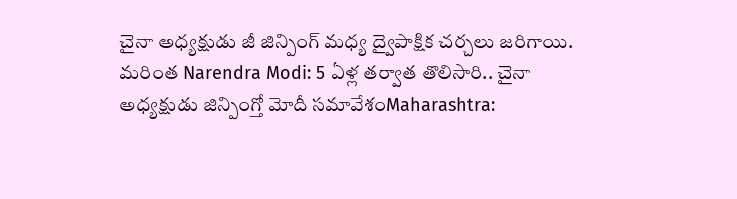చైనా అధ్యక్షుడు జీ జిన్పింగ్ మధ్య ద్వైపాక్షిక చర్చలు జరిగాయి.
మరింత Narendra Modi: 5 ఏళ్ల తర్వాత తొలిసారి.. చైనా అధ్యక్షుడు జిన్పింగ్తో మోదీ సమావేశంMaharashtra: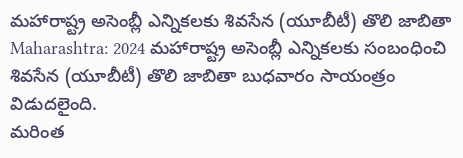మహారాష్ట్ర అసెంబ్లీ ఎన్నికలకు శివసేన (యూబీటీ) తొలి జాబితా
Maharashtra: 2024 మహారాష్ట్ర అసెంబ్లీ ఎన్నికలకు సంబంధించి శివసేన (యూబీటీ) తొలి జాబితా బుధవారం సాయంత్రం విడుదలైంది.
మరింత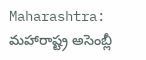Maharashtra: మహారాష్ట్ర అసెంబ్లీ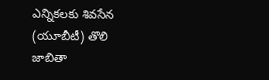ఎన్నికలకు శివసేన (యూబీటీ) తొలి జాబితా